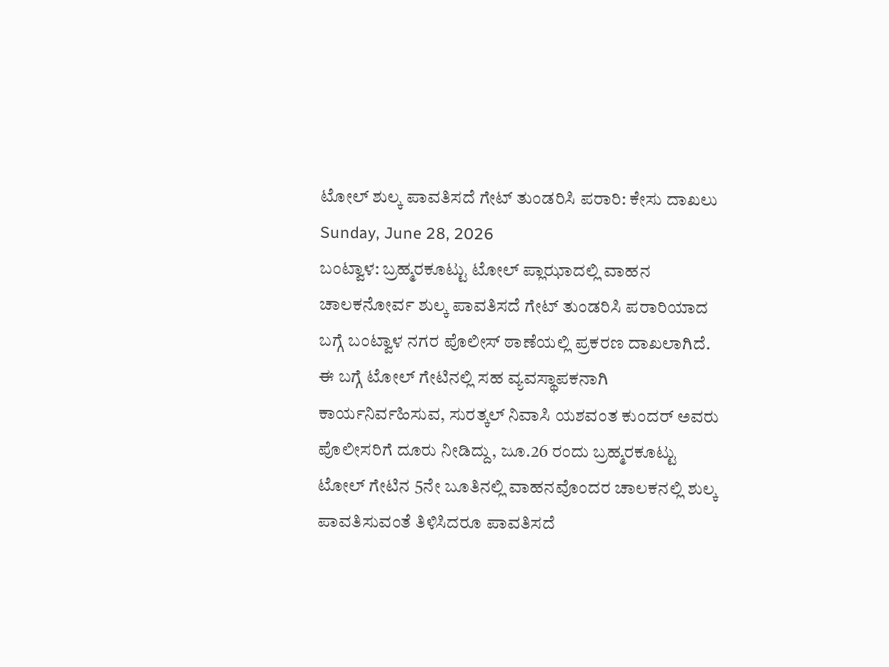ಟೋಲ್ ಶುಲ್ಕ ಪಾವತಿಸದೆ ಗೇಟ್ ತುಂಡರಿಸಿ ಪರಾರಿ: ಕೇಸು ದಾಖಲು
Sunday, June 28, 2026
ಬಂಟ್ವಾಳ: ಬ್ರಹ್ಮರಕೂಟ್ಟು ಟೋಲ್ ಪ್ಲಾಝಾದಲ್ಲಿ ವಾಹನ ಚಾಲಕನೋರ್ವ ಶುಲ್ಕ ಪಾವತಿಸದೆ ಗೇಟ್ ತುಂಡರಿಸಿ ಪರಾರಿಯಾದ ಬಗ್ಗೆ ಬಂಟ್ವಾಳ ನಗರ ಪೊಲೀಸ್ ಠಾಣೆಯಲ್ಲಿ ಪ್ರಕರಣ ದಾಖಲಾಗಿದೆ.
ಈ ಬಗ್ಗೆ ಟೋಲ್ ಗೇಟಿನಲ್ಲಿ ಸಹ ವ್ಯವಸ್ಥಾಪಕನಾಗಿ ಕಾರ್ಯನಿರ್ವಹಿಸುವ, ಸುರತ್ಕಲ್ ನಿವಾಸಿ ಯಶವಂತ ಕುಂದರ್ ಅವರು ಪೊಲೀಸರಿಗೆ ದೂರು ನೀಡಿದ್ದು, ಜೂ.26 ರಂದು ಬ್ರಹ್ಮರಕೂಟ್ಟು ಟೋಲ್ ಗೇಟಿನ 5ನೇ ಬೂತಿನಲ್ಲಿ ವಾಹನವೊಂದರ ಚಾಲಕನಲ್ಲಿ ಶುಲ್ಕ ಪಾವತಿಸುವಂತೆ ತಿಳಿಸಿದರೂ ಪಾವತಿಸದೆ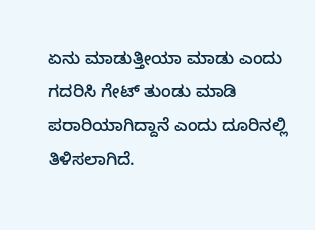ಏನು ಮಾಡುತ್ತೀಯಾ ಮಾಡು ಎಂದು ಗದರಿಸಿ ಗೇಟ್ ತುಂಡು ಮಾಡಿ ಪರಾರಿಯಾಗಿದ್ದಾನೆ ಎಂದು ದೂರಿನಲ್ಲಿ ತಿಳಿಸಲಾಗಿದೆ.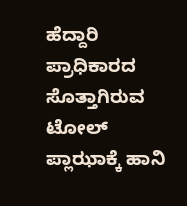ಹೆದ್ದಾರಿ ಪ್ರಾಧಿಕಾರದ ಸೊತ್ತಾಗಿರುವ ಟೋಲ್ ಪ್ಲಾಝಾಕ್ಕೆ ಹಾನಿ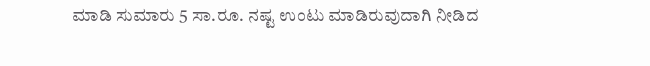ಮಾಡಿ ಸುಮಾರು 5 ಸಾ.ರೂ. ನಷ್ಟ ಉಂಟು ಮಾಡಿರುವುದಾಗಿ ನೀಡಿದ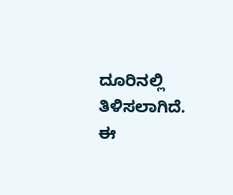ದೂರಿನಲ್ಲಿ ತಿಳಿಸಲಾಗಿದೆ.
ಈ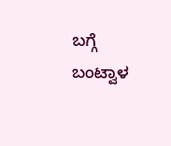ಬಗ್ಗೆ ಬಂಟ್ವಾಳ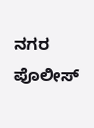ನಗರ ಪೊಲೀಸ್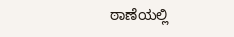ಠಾಣೆಯಲ್ಲಿ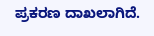ಪ್ರಕರಣ ದಾಖಲಾಗಿದೆ.